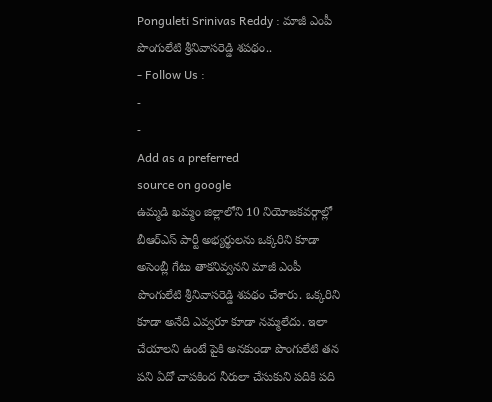Ponguleti Srinivas Reddy : మాజీ ఎంపీ పొంగులేటి శ్రీనివాసరెడ్డి శపథం..
- Follow Us :
-
-
Add as a preferred
source on google
ఉమ్మడి ఖమ్మం జిల్లాలోని 10 నియోజకవర్గాల్లో బీఆర్ఎస్ పార్టీ అభ్యర్థులను ఒక్కరిని కూడా అసెంబ్లీ గేటు తాకనివ్వనని మాజీ ఎంపీ పొంగులేటి శ్రీనివాసరెడ్డి శపథం చేశారు. ఒక్కరిని కూడా అనేది ఎవ్వరూ కూడా నమ్మలేదు. ఇలా చేయాలని ఉంటే పైకి అనకుండా పొంగులేటి తన పని ఏదో చాపకింద నీరులా చేసుకుని పదికి పది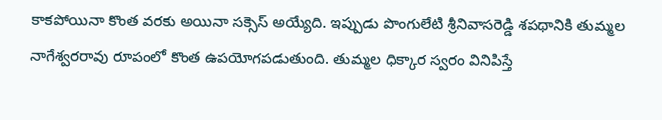కాకపోయినా కొంత వరకు అయినా సక్సెస్ అయ్యేది. ఇప్పుడు పొంగులేటి శ్రీనివాసరెడ్డి శపథానికి తుమ్మల నాగేశ్వరరావు రూపంలో కొంత ఉపయోగపడుతుంది. తుమ్మల ధిక్కార స్వరం వినిపిస్తే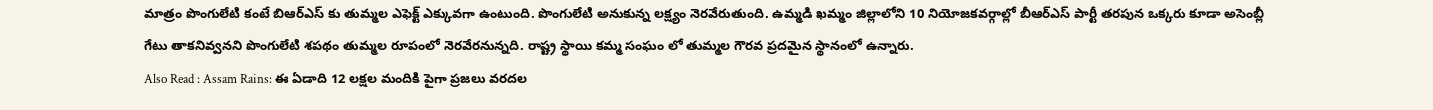మాత్రం పొంగులేటి కంటే బిఆర్ఎస్ కు తుమ్మల ఎఫెక్ట్ ఎక్కువగా ఉంటుంది. పొంగులేటి అనుకున్న లక్ష్యం నెరవేరుతుంది. ఉమ్మడి ఖమ్మం జిల్లాలోని 10 నియోజకవర్గాల్లో బీఆర్ఎస్ పార్టీ తరపున ఒక్కరు కూడా అసెంబ్లీ గేటు తాకనివ్వనని పొంగులేటి శపథం తుమ్మల రూపంలో నెరవేరనున్నది. రాష్ట్ర స్థాయి కమ్మ సంఘం లో తుమ్మల గౌరవ ప్రదమైన స్థానంలో ఉన్నారు.
Also Read : Assam Rains: ఈ ఏడాది 12 లక్షల మందికి పైగా ప్రజలు వరదల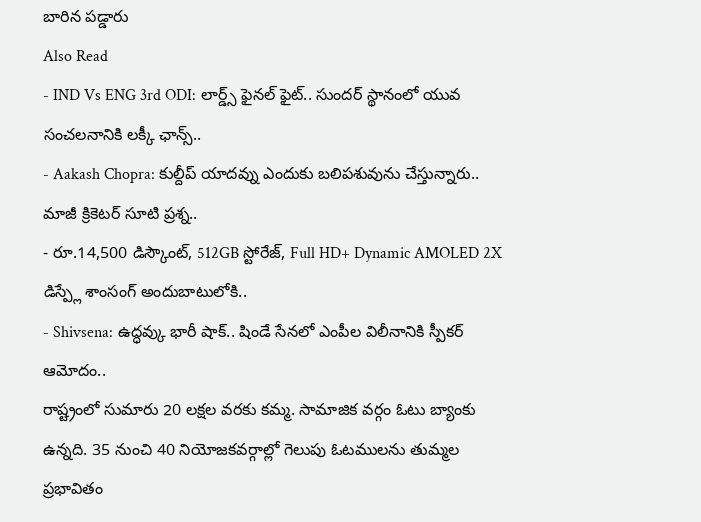బారిన పడ్డారు
Also Read
- IND Vs ENG 3rd ODI: లార్డ్స్ ఫైనల్ ఫైట్.. సుందర్ స్థానంలో యువ సంచలనానికి లక్కీ ఛాన్స్..
- Aakash Chopra: కుల్దీప్ యాదవ్ను ఎందుకు బలిపశువును చేస్తున్నారు.. మాజీ క్రికెటర్ సూటి ప్రశ్న..
- రూ.14,500 డిస్కౌంట్, 512GB స్టోరేజ్, Full HD+ Dynamic AMOLED 2X డిస్ప్లే శాంసంగ్ అందుబాటులోకి..
- Shivsena: ఉద్ధవ్కు భారీ షాక్.. షిండే సేనలో ఎంపీల విలీనానికి స్పీకర్ ఆమోదం..
రాష్ట్రంలో సుమారు 20 లక్షల వరకు కమ్మ. సామాజిక వర్గం ఓటు బ్యాంకు ఉన్నది. 35 నుంచి 40 నియోజకవర్గాల్లో గెలుపు ఓటములను తుమ్మల ప్రభావితం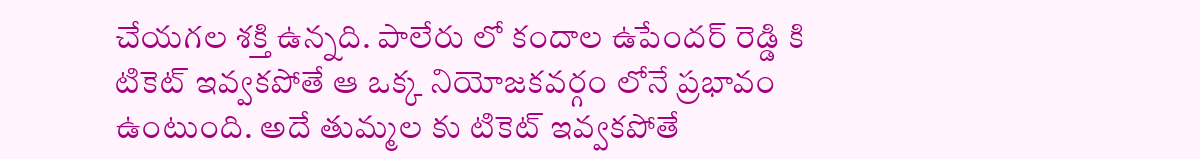చేయగల శక్తి ఉన్నది. పాలేరు లో కందాల ఉపేందర్ రెడ్డి కి టికెట్ ఇవ్వకపోతే ఆ ఒక్క నియోజకవర్గం లోనే ప్రభావం ఉంటుంది. అదే తుమ్మల కు టికెట్ ఇవ్వకపోతే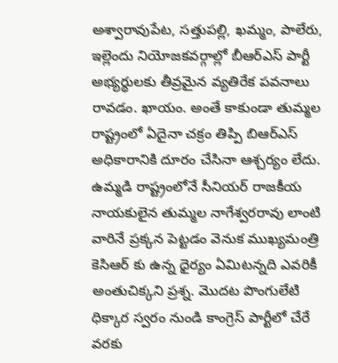అశ్వారావుపేట, సత్తుపల్లి, ఖమ్మం, పాలేరు, ఇల్లెందు నియోజకవర్గాల్లో బీఆర్ఎస్ పార్టీ అభ్యర్థులకు తీవ్రమైన వ్యతిరేక పవనాలు రావడం. ఖాయం. అంతే కాకుండా తుమ్మల రాష్ట్రంలో ఏదైనా చక్రం తిప్పి బిఆర్ఎస్ అధికారానికి దూరం చేసినా ఆశ్చర్యం లేదు. ఉమ్మడి రాష్ట్రంలోనే సీనియర్ రాజకీయ నాయకులైన తుమ్మల నాగేశ్వరరావు లాంటి వారినే ప్రక్కన పెట్టడం వెనుక ముఖ్యమంత్రి కెసిఆర్ కు ఉన్న ధైర్యం ఏమిటన్నది ఎవరికీ అంతుచిక్కని ప్రశ్న. మొదట పొంగులేటి ధిక్కార స్వరం నుండి కాంగ్రెస్ పార్టీలో చేరే వరకు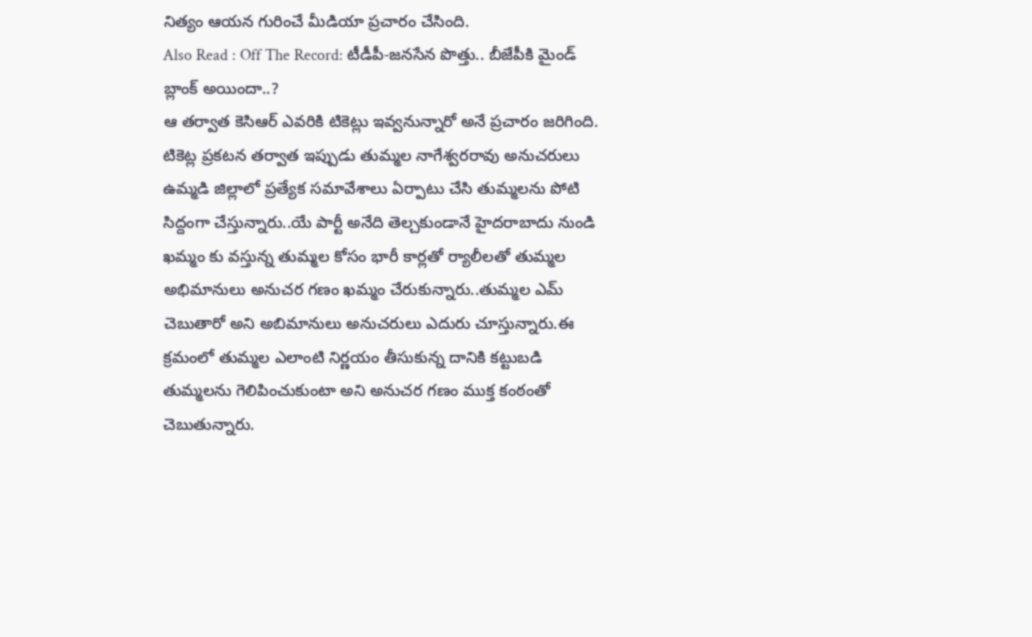నిత్యం ఆయన గురించే మీడియా ప్రచారం చేసింది.
Also Read : Off The Record: టీడీపీ-జనసేన పొత్తు.. బీజేపీకి మైండ్ బ్లాంక్ అయిందా..?
ఆ తర్వాత కెసిఆర్ ఎవరికి టికెట్లు ఇవ్వనున్నారో అనే ప్రచారం జరిగింది. టికెట్ల ప్రకటన తర్వాత ఇప్పుడు తుమ్మల నాగేశ్వరరావు అనుచరులు ఉమ్మడి జిల్లాలో ప్రత్యేక సమావేశాలు ఏర్పాటు చేసి తుమ్మలను పోటి సిద్దంగా చేస్తున్నారు..యే పార్టీ అనేది తెల్చకుండానే హైదరాబాదు నుండి ఖమ్మం కు వస్తున్న తుమ్మల కోసం భారీ కార్లతో ర్యాలీలతో తుమ్మల అభిమానులు అనుచర గణం ఖమ్మం చేరుకున్నారు..తుమ్మల ఎమ్ చెబుతారో అని అబిమానులు అనుచరులు ఎదురు చూస్తున్నారు.ఈ క్రమంలో తుమ్మల ఎలాంటి నిర్ణయం తీసుకున్న దానికి కట్టుబడి తుమ్మలను గెలిపించుకుంటా అని అనుచర గణం ముక్త కంఠంతో చెబుతున్నారు.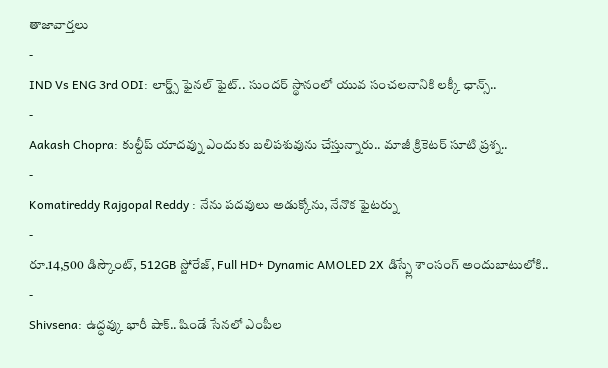తాజావార్తలు
-
IND Vs ENG 3rd ODI: లార్డ్స్ ఫైనల్ ఫైట్.. సుందర్ స్థానంలో యువ సంచలనానికి లక్కీ ఛాన్స్..
-
Aakash Chopra: కుల్దీప్ యాదవ్ను ఎందుకు బలిపశువును చేస్తున్నారు.. మాజీ క్రికెటర్ సూటి ప్రశ్న..
-
Komatireddy Rajgopal Reddy : నేను పదవులు అడుక్కోను, నేనొక ఫైటర్ను
-
రూ.14,500 డిస్కౌంట్, 512GB స్టోరేజ్, Full HD+ Dynamic AMOLED 2X డిస్ప్లే శాంసంగ్ అందుబాటులోకి..
-
Shivsena: ఉద్ధవ్కు భారీ షాక్.. షిండే సేనలో ఎంపీల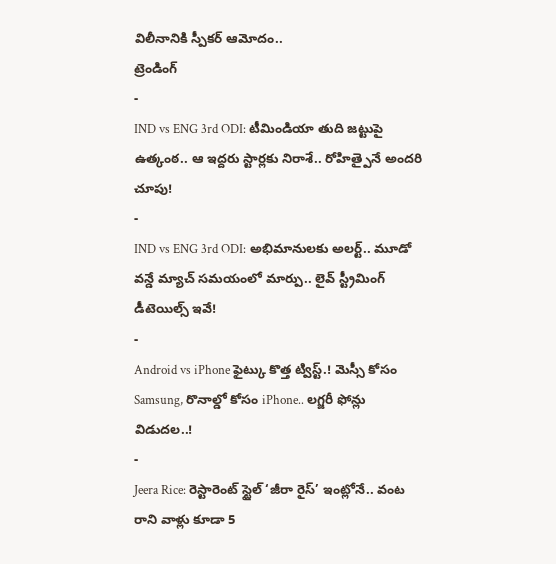విలీనానికి స్పీకర్ ఆమోదం..
ట్రెండింగ్
-
IND vs ENG 3rd ODI: టీమిండియా తుది జట్టుపై ఉత్కంఠ.. ఆ ఇద్దరు స్టార్లకు నిరాశే.. రోహిత్పైనే అందరి చూపు!
-
IND vs ENG 3rd ODI: అభిమానులకు అలర్ట్.. మూడో వన్డే మ్యాచ్ సమయంలో మార్పు.. లైవ్ స్ట్రీమింగ్ డీటెయిల్స్ ఇవే!
-
Android vs iPhone ఫైట్కు కొత్త ట్విస్ట్.! మెస్సీ కోసం Samsung, రొనాల్డో కోసం iPhone.. లగ్జరీ ఫోన్లు విడుదల..!
-
Jeera Rice: రెస్టారెంట్ స్టైల్ ‘జీరా రైస్’ ఇంట్లోనే.. వంట రాని వాళ్లు కూడా 5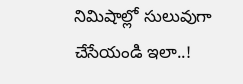నిమిషాల్లో సులువుగా చేసేయండి ఇలా..!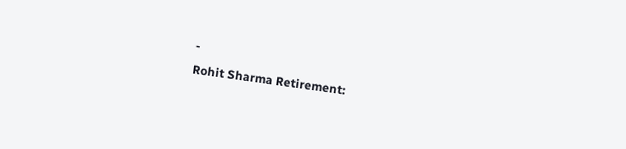-
Rohit Sharma Retirement: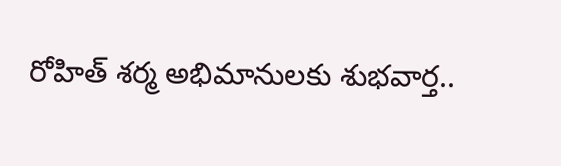రోహిత్ శర్మ అభిమానులకు శుభవార్త..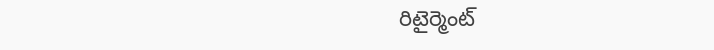రిటైర్మెంట్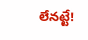లేనట్టే!